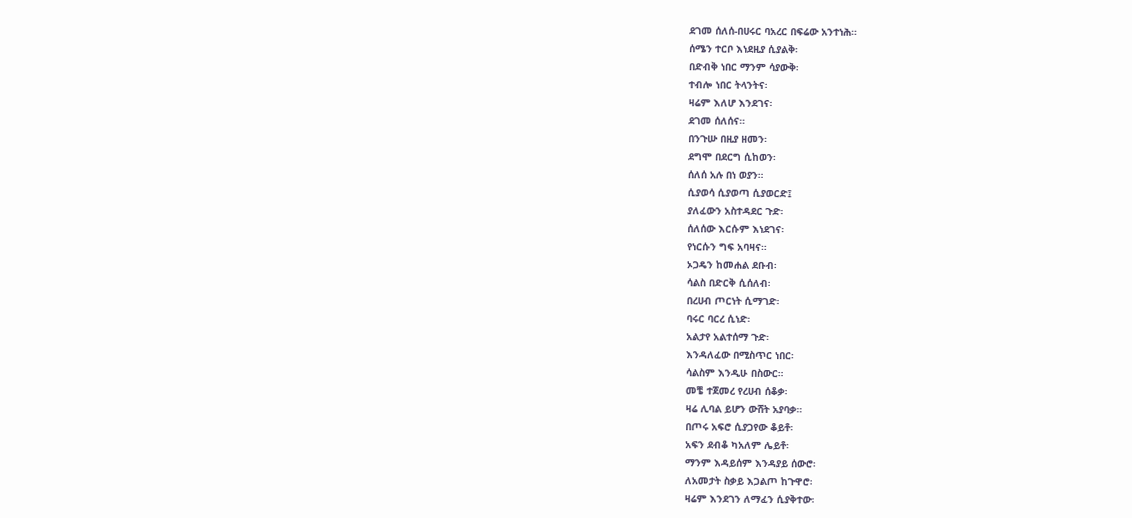ደገመ ሰለሰ-በሀሩር ባአረር በፍሬው አንተነሕ።
ሰሜን ተርቦ እነደዚያ ሲያልቅ፡
በድብቅ ነበር ማንም ሳያውቅ፡
ተብሎ ነበር ትላንትና፡
ዛሬም እለሆ እንደገና፡
ደገመ ሰለሰና።
በንጉሡ በዚያ ዘመን፡
ደግሞ በደርግ ሲከወን፡
ሰለሰ አሉ በነ ወያን።
ሲያወሳ ሲያወጣ ሲያወርድ፤
ያለፈውን አስተዳደር ጉድ፡
ሰለሰው እርሱም እነደገና፡
የነርሱን ግፍ አባዛና።
ኦጋዴን ከመሐል ደቡብ፡
ሳልስ በድርቅ ሲሰለብ፡
በረሀብ ጦርነት ሲማገድ፡
ባሩር ባርረ ሲነድ፡
አልታየ አልተሰማ ጉድ፡
እንዳለፈው በሚስጥር ነበር፡
ሳልስም እንዲሁ በስውር።
መቼ ተጀመረ የረሀብ ሰቆቃ፡
ዛሬ ሊባል ይሆን ውሸት አያባቃ።
በጦሩ አፍሮ ሲያጋየው ቆይቶ፡
አፍን ደብቆ ካአለም ሌይቶ፡
ማንም እዳይሰም እንዳያይ ሰውሮ፡
ለአመታት ስቃይ እጋልጦ ከጉዋሮ፡
ዛሬም እንደገን ለማፈን ሲያቅተው፡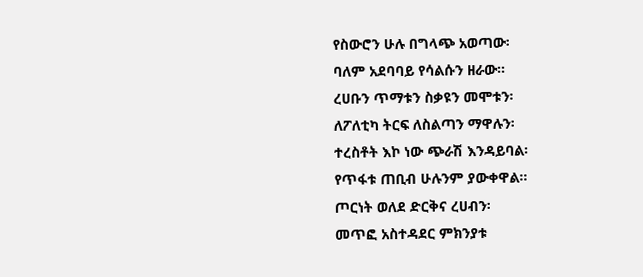የስውሮን ሁሉ በግላጭ አወጣው፡
ባለም አደባባይ የሳልሱን ዘራው።
ረሀቡን ጥማቱን ስቃዩን መሞቱን፡
ለፖለቲካ ትርፍ ለስልጣን ማዋሉን፡
ተረስቶት እኮ ነው ጭራሽ እንዳይባል፡
የጥፋቱ ጠቢብ ሁሉንም ያውቀዋል።
ጦርነት ወለደ ድርቅና ረሀብን፡
መጥፎ አስተዳደር ምክንያቱ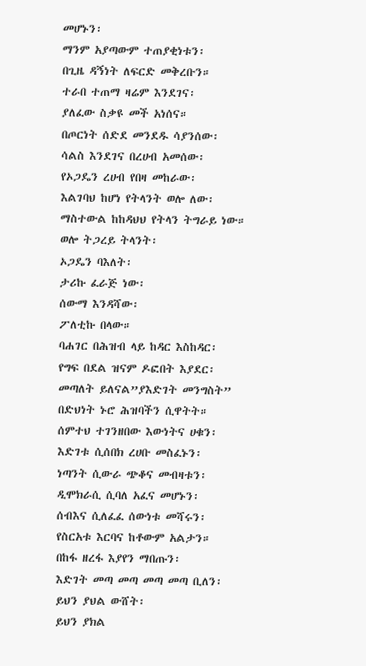መሆኑን፡
ማንም አያጣውም ተጠያቂነቱን፡
በጊዜ ዳኝነት ለፍርድ መቅረቡን።
ተራበ ተጠማ ዛሬም እንደገና፡
ያለፈው ስቃዩ መች አነሰና።
በጦርነት ሰድደ መንደዱ ሳያንሰው፡
ሳልስ እንደገና በረሀብ አመሰው፡
የኦጋዴን ረሀብ የበዛ መከራው፡
እልገባህ ከሆነ የትላንት ወሎ ለው፡
ማስተውል ከከዳህህ የትላን ትግራይ ነው።
ወሎ ትጋረይ ትላንት፡
ኦጋዴን ባእለት፡
ታሪኩ ፈራጅ ነው፡
ሰውማ እንዳሻው፡
ፖለቲኩ በላው።
ባሐገር በሕዝብ ላይ ከዳር እስከዳር፡
የግፍ በደል ዝናም ዶፎበት እያደር፡
መጣለት ይለናል”ያእድገት መንግስት”
በድህነት ኑሮ ሕዝባችን ሲዋትት።
ሰምተህ ተገንዘበው እውነትና ሀቁን፡
እድገቱ ሲሰበክ ረሀቡ መስፈኑን፡
ነጣንት ሲውራ ጭቆና መብዛቱን፡
ዲሞክራሲ ሲባለ አፈና መሆኑን፡
ሰብእና ሲለፈፈ ሰውነቱ መሻሩን፡
የስርአቱ እርባና ከቶውም አልታን።
በከፋ ዘረፋ እያየን ማበጡን፡
እድገት መጣ መጣ መጣ መጣ ቢለን፡
ይህን ያህል ውሸት፡
ይህን ያክል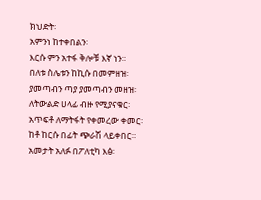ክህድት፡
አምንነ ከተቀበልን፡
እርሱ ምን አተፋ ቅሎቹ እኛ ነን።
በለቱ ስሌቱን ከኪሱ በመምዘዝ፡
ያመጣብን ጣያ ያመጣብን መዘዝ፡
ለትውልድ ሀላፊ ብዙ የሚያናቁር፡
አጥፍቶ ለማትፋት የቀመረው ቀመር፡
ከቶ ከርሱ በፊት ጭራሽ ላይቀበር።
አመታት አለፉ በፖለቲካ እፅ፡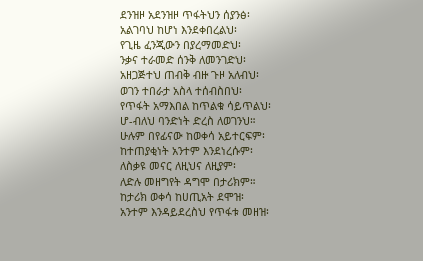ደንዝዞ አደንዝዞ ጥፋትህን ሰያንፅ፡
አልገባህ ከሆነ እንደቀበረልህ፡
የጊዜ ፈንጂውን በያረማመድህ፡
ንቃና ተራመድ ሰንቅ ለመንገድህ፡
አዘጋጅተህ ጠብቅ ብዙ ጉዞ አለብህ፡
ወገን ተበራታ አስላ ተሰብስበህ፡
የጥፋት አማእበል ከጥልቁ ሳይጥልህ፡
ሆ-ብለህ ባንድነት ድረስ ለወገንህ።
ሁሉም በየፊናው ከወቀሳ አይተርፍም፡
ከተጠያቂነት አንተም እንደነረሱም፡
ለስቃዩ መናር ለዚህና ለዚያም፡
ለድሉ መዘግየት ዳግሞ በታሪክም።
ከታሪክ ወቀሳ ከሀጢአት ደሞዝ፡
አንተም እንዳይደረስህ የጥፋቱ መዘዝ፡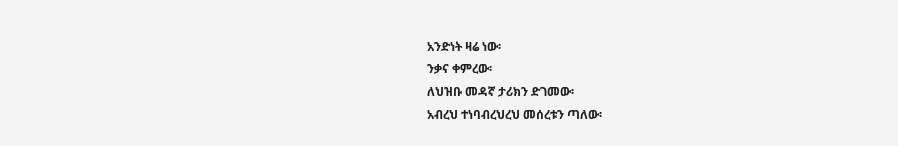አንድነት ዛሬ ነው፡
ንቃና ቀምረው፡
ለህዝቡ መዳኛ ታሪክን ድገመው፡
አብረህ ተነባብረህረህ መሰረቱን ጣለው፡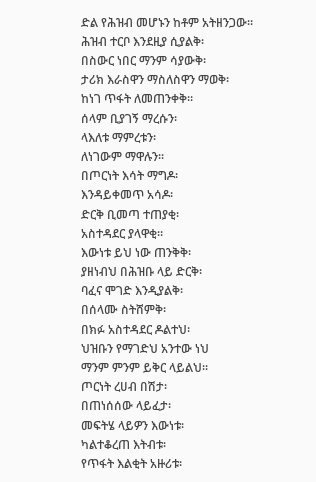ድል የሕዝብ መሆኑን ከቶም አትዘንጋው።
ሕዝብ ተርቦ እንደዚያ ሲያልቅ፡
በስውር ነበር ማንም ሳያውቅ፡
ታሪክ እራስዋን ማስለስዋን ማወቅ፡
ከነገ ጥፋት ለመጠንቀቅ።
ሰላም ቢያገኝ ማረሱን፡
ላእለቱ ማምረቱን፡
ለነገውም ማዋሉን።
በጦርነት እሳት ማግዶ፡
እንዳይቀመጥ አሳዶ፡
ድርቅ ቢመጣ ተጠያቂ፡
አስተዳደር ያላዋቂ።
እውነቱ ይህ ነው ጠንቅቅ፡
ያዘነብህ በሕዝቡ ላይ ድርቅ፡
ባፈና ሞገድ እንዲያልቅ፡
በሰላሙ ስትሸምቅ፡
በክፉ አስተዳደር ዶልተህ፡
ህዝቡን የማገድህ አንተው ነህ
ማንም ምንም ይቅር ላይልህ።
ጦርነት ረሀብ በሽታ፡
በጠነሰሰው ላይፈታ፡
መፍትሄ ላይዎን እውነቱ፡
ካልተቆረጠ እትብቱ፡
የጥፋት እልቂት አዙሪቱ፡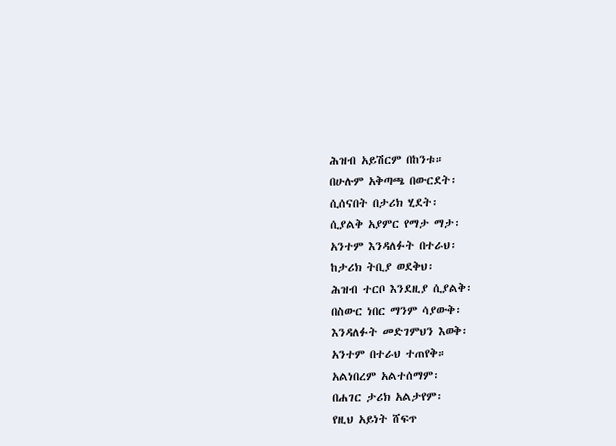ሕዝብ አይሽርም በከንቱ።
በሁሉም አቅጣጫ በውርደት፡
ሲሰናበት በታሪክ ሂደት፡
ሲያልቅ አያምር የማታ ማታ፡
አንተም እንዳለፉት በተራህ፡
ከታሪክ ትቢያ ወደቅህ፡
ሕዝብ ተርቦ እንደዚያ ሲያልቅ፡
በስውር ነበር ማንም ሳያውቅ፡
እንዳለፉት መድገምህን እወቅ፡
አንተም በተራህ ተጠየቅ።
አልነበረም አልተሰማም፡
በሐገር ታሪክ አልታየም፡
የዚህ አይነት ሸፍጥ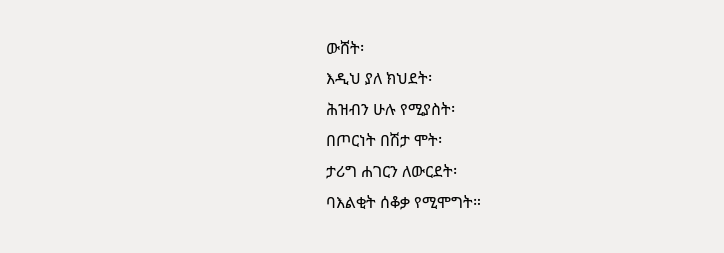ውሸት፡
እዲህ ያለ ክህደት፡
ሕዝብን ሁሉ የሚያስት፡
በጦርነት በሽታ ሞት፡
ታሪግ ሐገርን ለውርደት፡
ባእልቂት ሰቆቃ የሚሞግት።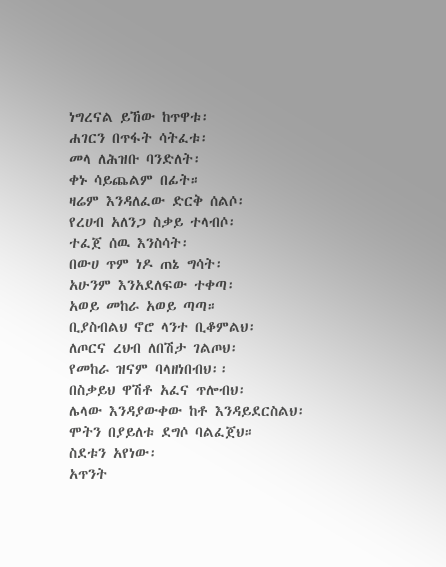ነግረናል ይኸው ከጥዋቱ፡
ሐገርን በጥፋት ሳትፈቱ፡
መላ ለሕዝቡ ባንድለት፡
ቀኑ ሳይጨልም በፊት።
ዛሬም እንዳለፈው ድርቅ ሰልሶ፡
የረሀብ አለንጋ ስቃይ ተላብሶ፡
ተፈጀ ሰዉ እንስሳት፡
በውሀ ጥም ነዶ ጠኔ ግሳት፡
አሁንም እንአደለፍው ተቀጣ፡
አወይ መከራ አወይ ጣጣ።
ቢያስብልህ ኖሮ ላንተ ቢቆምልህ፡
ለጦርና ረህብ ለበሽታ ገልጦህ፡
የመከራ ዝናም ባላዘነበብህ፡፡
በስቃይህ ዋሽቶ አፈና ጥሎብህ፡
ሌላው እንዳያውቀው ከቶ እንዳይደርስልህ፡
ሞትን በያይለቱ ደግሶ ባልፈጀህ።
ስደቱን አየነው፡
አጥንት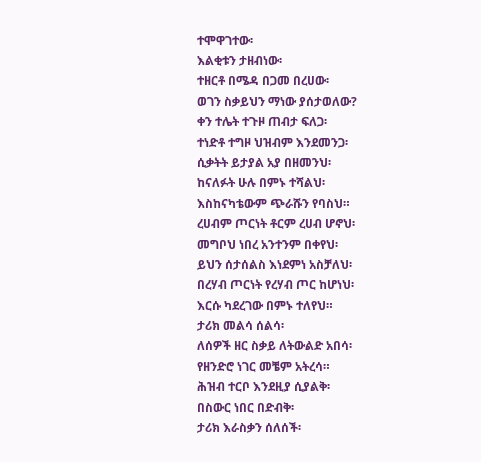ተሞዋገተው፡
እልቂቱን ታዘብነው፡
ተዘርቶ በሜዳ በጋመ በረሀው፡
ወገን ስቃይህን ማነው ያሰታወለው?
ቀን ተሌት ተጉዞ ጠብታ ፍለጋ፡
ተነድቶ ተግዞ ህዝብም እንደመንጋ፡
ሲቃትት ይታያል አያ በዘመንህ፡
ከናለፉት ሁሉ በምኑ ተሻልህ፡
እስከናካቴውም ጭራሹን የባስህ።
ረሀብም ጦርነት ቶርም ረሀብ ሆኖህ፡
መግቦህ ነበረ አንተንም በቀየህ፡
ይህን ሰታሰልስ እነደምነ አስቻለህ፡
በረሃብ ጦርነት የረሃብ ጦር ከሆነህ፡
እርሱ ካደረገው በምኑ ተለየህ።
ታሪክ መልሳ ሰልሳ፡
ለሰዎች ዘር ስቃይ ለትውልድ አበሳ፡
የዘንድሮ ነገር መቼም አትረሳ።
ሕዝብ ተርቦ እንደዚያ ሲያልቅ፡
በስውር ነበር በድብቅ፡
ታሪክ እራስቃን ሰለሰች፡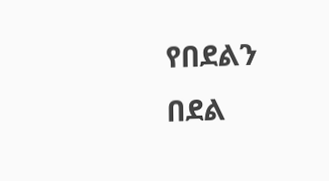የበደልን በደል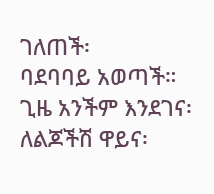ገለጠች፡
ባደባባይ አወጣች።
ጊዜ አንችም እንደገና፡
ለልጆችሽ ዋይና፡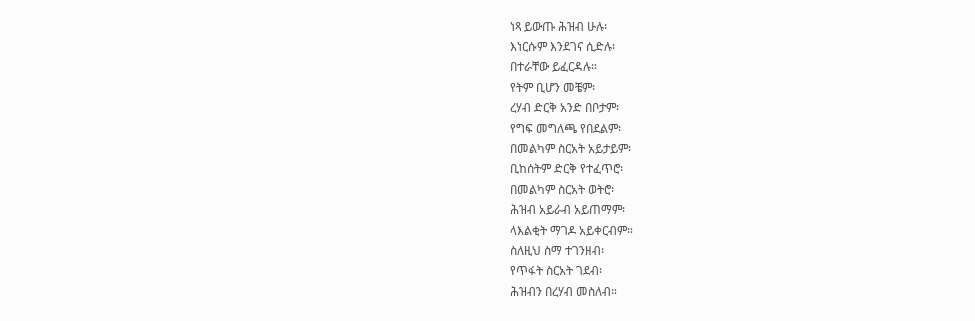ነጻ ይውጡ ሕዝብ ሁሉ፡
እነርሱም እንደገና ሲድሉ፡
በተራቸው ይፈርዳሉ።
የትም ቢሆን መቼም፡
ረሃብ ድርቅ አንድ በቦታም፡
የግፍ መግለጫ የበደልም፡
በመልካም ስርአት አይታይም፡
ቢከሰትም ድርቅ የተፈጥሮ፡
በመልካም ስርአት ወትሮ፡
ሕዝብ አይራብ አይጠማም፡
ላእልቂት ማገዶ አይቀርብም።
ስለዚህ ስማ ተገንዘብ፡
የጥፋት ስርአት ገደብ፡
ሕዝብን በረሃብ መስለብ።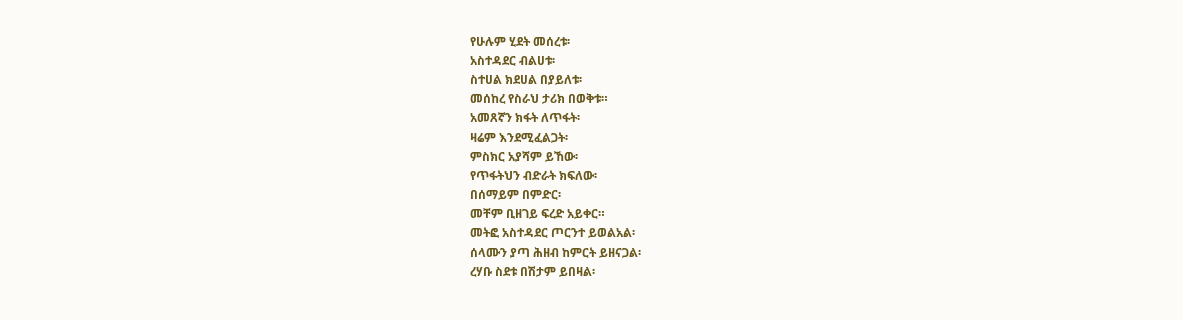የሁሉም ሂደት መሰረቱ፡
አስተዳደር ብልሀቱ፡
ስተሀል ክደሀል በያይለቱ፡
መሰከረ የስራህ ታሪክ በወቅቱ።
አመጸኛን ክፋት ለጥፋት፡
ዛሬም እንደሚፈልጋት፡
ምስክር አያሻም ይኸው፡
የጥፋትህን ብድራት ክፍለው፡
በሰማይም በምድር፡
መቸም ቢዘገይ ፍረድ አይቀር።
መትፎ አስተዳደር ጦርንተ ይወልአል፡
ሰላሙን ያጣ ሕዘብ ከምርት ይዘናጋል፡
ረሃቡ ስደቱ በሽታም ይበዛል፡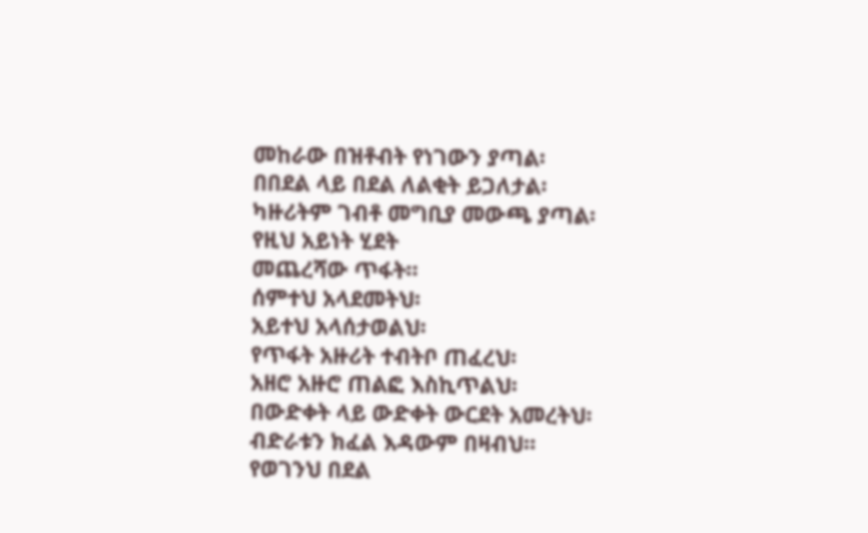መከራው በዝቶብት የነገውን ያጣል፡
በበደል ላይ በደል ለልቂት ይጋለታል፡
ካዙሪትም ገብቶ መግቢያ መውጫ ያጣል፡
የዚህ አይነት ሂደት
መጨረሻው ጥፋት።
ሰምተህ አላደመትህ፡
አይተህ አላሰታወልህ፡
የጥፋት አዙሪት ተብትቦ ጠፈረህ፡
አዘሮ አዙሮ ጠልፎ እስኪጥልህ፡
በውድቀት ላይ ውድቀት ውርደት አመረትህ፡
ብድራቱን ክፈል እዳውም በዛብህ።
የወገንህ በደል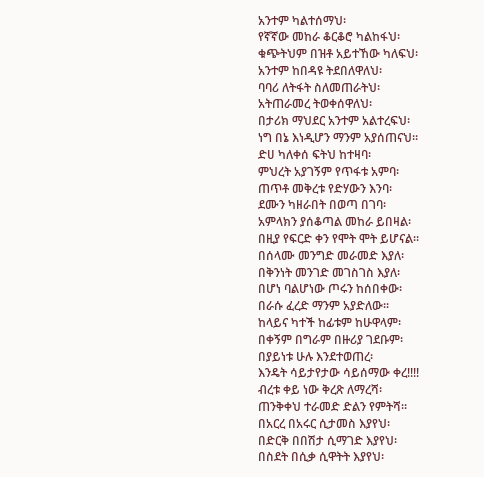አንተም ካልተሰማህ፡
የኛኛው መከራ ቆርቆሮ ካልከፋህ፡
ቁጭትህም በዝቶ አይተኸው ካለፍህ፡
አንተም ከበዳዩ ትደበለዋለህ፡
ባባሪ ለትፋት ስለመጠራትህ፡
አትጠራመረ ትወቀሰዋለህ፡
በታሪክ ማህደር አንተም አልተረፍህ፡
ነግ በኔ እነዲሆን ማንም አያሰጠናህ።
ድሀ ካለቀሰ ፍትህ ከተዛባ፡
ምህረት አያገኝም የጥፋቱ አምባ፡
ጠጥቶ መቅረቱ የድሃውን እንባ፡
ደሙን ካዘራበት በወጣ በገባ፡
አምላክን ያሰቆጣል መከራ ይበዛል፡
በዚያ የፍርድ ቀን የሞት ሞት ይሆናል።
በሰላሙ መንግድ መራመድ እያለ፡
በቅንነት መንገድ መገስገስ እያለ፡
በሆነ ባልሆነው ጦሩን ከሰበቀው፡
በራሱ ፈረድ ማንም አያድለው።
ከላይና ካተች ከፊቱም ከሁዋላም፡
በቀኝም በግራም በዙሪያ ገደቡም፡
በያይነቱ ሁሉ እንደተወጠረ፡
እንዴት ሳይታየታው ሳይሰማው ቀረ!!!!
ብረቱ ቀይ ነው ቅረጽ ለማረሻ፡
ጠንቅቀህ ተራመድ ድልን የምትሻ።
በአርረ በአሩር ሲታመስ እያየህ፡
በድርቅ በበሽታ ሲማገድ እያየህ፡
በስደት በሲቃ ሲዋትት እያየህ፡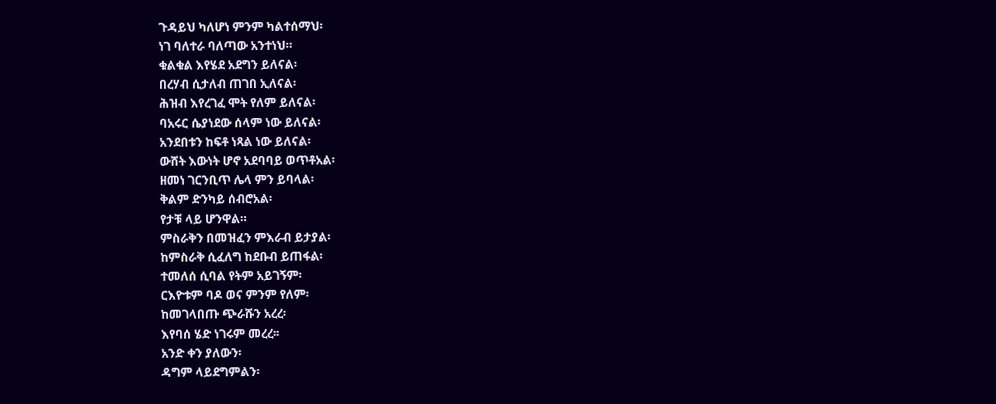ጉዳይህ ካለሆነ ምንም ካልተሰማህ፡
ነገ ባለተራ ባለጣው አንተነህ።
ቁልቁል እየሄደ አደግን ይለናል፡
በረሃብ ሲታለብ ጠገበ ኢለናል፡
ሕዝብ እየረገፈ ሞት የለም ይለናል፡
ባአሩር ሴያነደው ሰላም ነው ይለናል፡
አንደበቱን ከፍቶ ነጻል ነው ይለናል፡
ውሸት እውነት ሆኖ አደባባይ ወጥቶአል፡
ዘመነ ገርንቢጥ ሌላ ምን ይባላል፡
ቅልም ድንካይ ሰብሮአል፡
የታቹ ላይ ሆንዋል።
ምስራቅን በመዝፈን ምእራብ ይታያል፡
ከምስራቅ ሲፈለግ ከደቡብ ይጠፋል፡
ተመለሰ ሲባል የትም አይገኝም፡
ርእዮቱም ባዶ ወና ምንም የለም፡
ከመገላበጡ ጭራሹን አረረ፡
እየባሰ ሄድ ነገሩም መረረ፡፡
አንድ ቀን ያለውን፡
ዳግም ላይደግምልን፡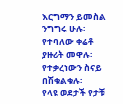እርግማን ይመስል ንግግሩ ሁሉ፡
የተባለው ቀሬቶ ያዙሪት መዋሉ፡
የተቃረነውን ስናይ በሽቁልቁሉ፡
የላዩ ወደታች የታቹ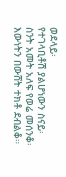ወደላይ፡
የተገላቢቶሽ ያልሆነውን ስናይ፡
ስንት አመት አለፍ የወሬ መሰንቆ፡
እውነትን በውሸት ተክቶ ደብልቆ።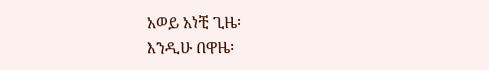አወይ አነቺ ጊዜ፡
እንዲሁ በዋዜ፡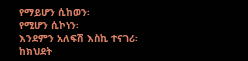የማይሆን ሲከወን፡
የሚሆን ሲኮነን፡
እንደምን አለፍሽ እስኪ ተናገሪ፡
ከክህደት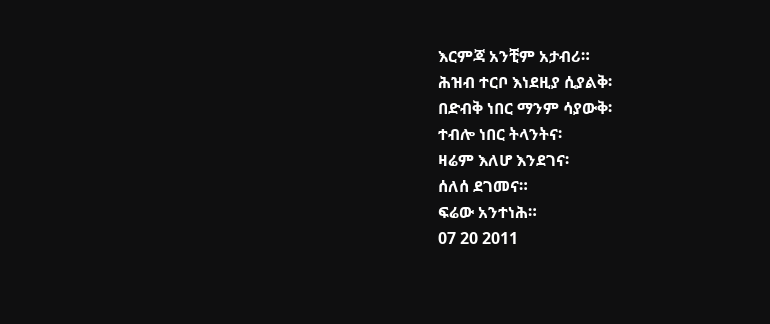እርምጃ አንቺም አታብሪ።
ሕዝብ ተርቦ እነደዚያ ሲያልቅ፡
በድብቅ ነበር ማንም ሳያውቅ፡
ተብሎ ነበር ትላንትና፡
ዛሬም እለሆ እንደገና፡
ሰለሰ ደገመና።
ፍሬው አንተነሕ።
07 20 2011